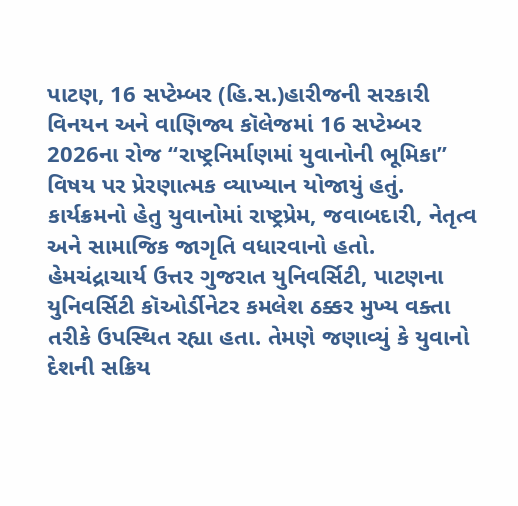પાટણ, 16 સપ્ટેમ્બર (હિ.સ.)હારીજની સરકારી વિનયન અને વાણિજ્ય કૉલેજમાં 16 સપ્ટેમ્બર 2026ના રોજ “રાષ્ટ્રનિર્માણમાં યુવાનોની ભૂમિકા” વિષય પર પ્રેરણાત્મક વ્યાખ્યાન યોજાયું હતું. કાર્યક્રમનો હેતુ યુવાનોમાં રાષ્ટ્રપ્રેમ, જવાબદારી, નેતૃત્વ અને સામાજિક જાગૃતિ વધારવાનો હતો.
હેમચંદ્રાચાર્ય ઉત્તર ગુજરાત યુનિવર્સિટી, પાટણના યુનિવર્સિટી કૉઓર્ડીનેટર કમલેશ ઠક્કર મુખ્ય વક્તા તરીકે ઉપસ્થિત રહ્યા હતા. તેમણે જણાવ્યું કે યુવાનો દેશની સક્રિય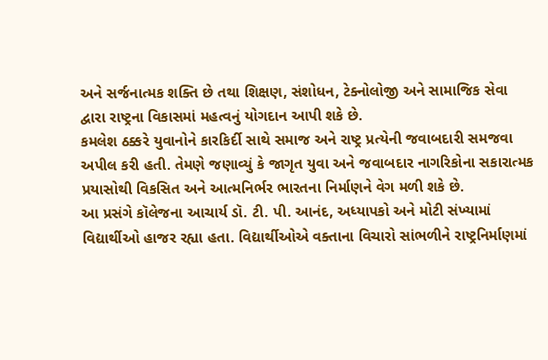અને સર્જનાત્મક શક્તિ છે તથા શિક્ષણ, સંશોધન, ટેક્નોલોજી અને સામાજિક સેવા દ્વારા રાષ્ટ્રના વિકાસમાં મહત્વનું યોગદાન આપી શકે છે.
કમલેશ ઠક્કરે યુવાનોને કારકિર્દી સાથે સમાજ અને રાષ્ટ્ર પ્રત્યેની જવાબદારી સમજવા અપીલ કરી હતી. તેમણે જણાવ્યું કે જાગૃત યુવા અને જવાબદાર નાગરિકોના સકારાત્મક પ્રયાસોથી વિકસિત અને આત્મનિર્ભર ભારતના નિર્માણને વેગ મળી શકે છે.
આ પ્રસંગે કૉલેજના આચાર્ય ડૉ. ટી. પી. આનંદ, અધ્યાપકો અને મોટી સંખ્યામાં વિદ્યાર્થીઓ હાજર રહ્યા હતા. વિદ્યાર્થીઓએ વક્તાના વિચારો સાંભળીને રાષ્ટ્રનિર્માણમાં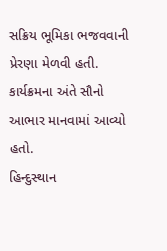સક્રિય ભૂમિકા ભજવવાની પ્રેરણા મેળવી હતી. કાર્યક્રમના અંતે સૌનો આભાર માનવામાં આવ્યો હતો.
હિન્દુસ્થાન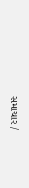સમાચાર /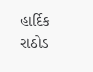હાર્દિક રાઠોડ